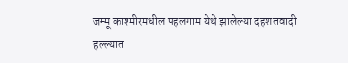जम्मू काश्मीरमधील पहलगाम येथे झालेल्या दहशतवादी हल्ल्यात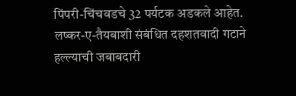पिंपरी-चिंचवडचे 32 पर्यटक अडकले आहेत. लष्कर-ए-तैयबाशी संबंधित दहशतवादी गटाने हल्ल्याची जबाबदारी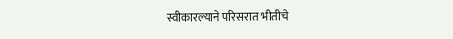स्वीकारल्याने परिसरात भीतीचे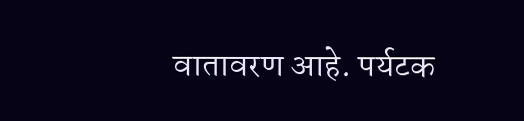वातावरण आहे. पर्यटक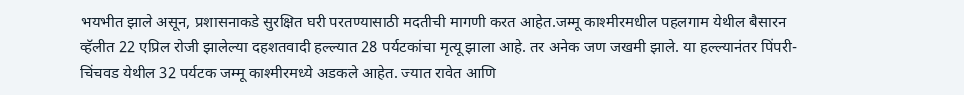भयभीत झाले असून, प्रशासनाकडे सुरक्षित घरी परतण्यासाठी मदतीची मागणी करत आहेत.जम्मू काश्मीरमधील पहलगाम येथील बैसारन व्हॅलीत 22 एप्रिल रोजी झालेल्या दहशतवादी हल्ल्यात 28 पर्यटकांचा मृत्यू झाला आहे. तर अनेक जण जखमी झाले. या हल्ल्यानंतर पिंपरी-चिंचवड येथील 32 पर्यटक जम्मू काश्मीरमध्ये अडकले आहेत. ज्यात रावेत आणि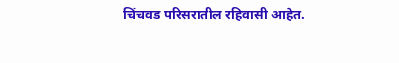चिंचवड परिसरातील रहिवासी आहेत.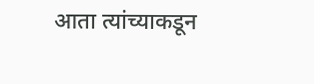आता त्यांच्याकडून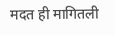मदत ही मागितली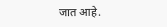जात आहे.